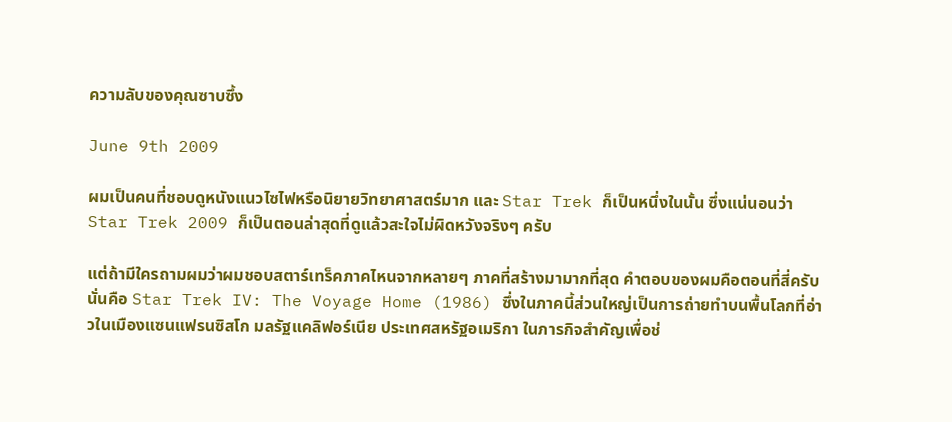ความลับของคุณซาบซึ้ง

June 9th 2009

ผมเป็นคนที่ชอบดูหนังแนวไซไฟหรือนิยายวิทยาศาสตร์มาก และ Star Trek ก็เป็นหนึ่งในนั้น ซึ่งแน่นอนว่า Star Trek 2009 ก็เป็นตอนล่าสุดที่ดูแล้วสะใจไม่ผิดหวังจริงๆ ครับ

แต่ถ้ามีใครถามผมว่าผมชอบสตาร์เทร็คภาคไหนจากหลายๆ ภาคที่สร้างมามากที่สุด คำตอบของผมคือตอนที่สี่ครับ นั่นคือ Star Trek IV: The Voyage Home (1986) ซึ่งในภาคนี้ส่วนใหญ่เป็นการถ่ายทำบนพื้นโลกที่อ่าวในเมืองแซนแฟรนซิสโก มลรัฐแคลิฟอร์เนีย ประเทศสหรัฐอเมริกา ในภารกิจสำคัญเพื่อช่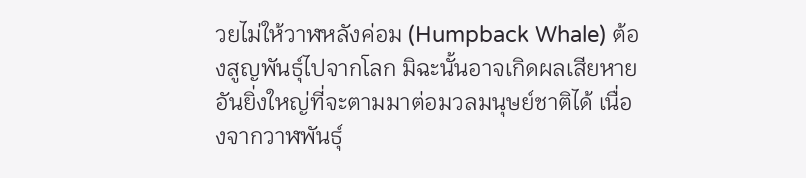วยไม่ให้วาฬหลังค่อม (Humpback Whale) ต้องสูญพันธุ์ไปจากโลก มิฉะนั้นอาจเกิดผลเสียหายอันยิ่งใหญ่ที่จะตามมาต่อมวลมนุษย์ชาติได้ เนื่องจากวาฬพันธุ์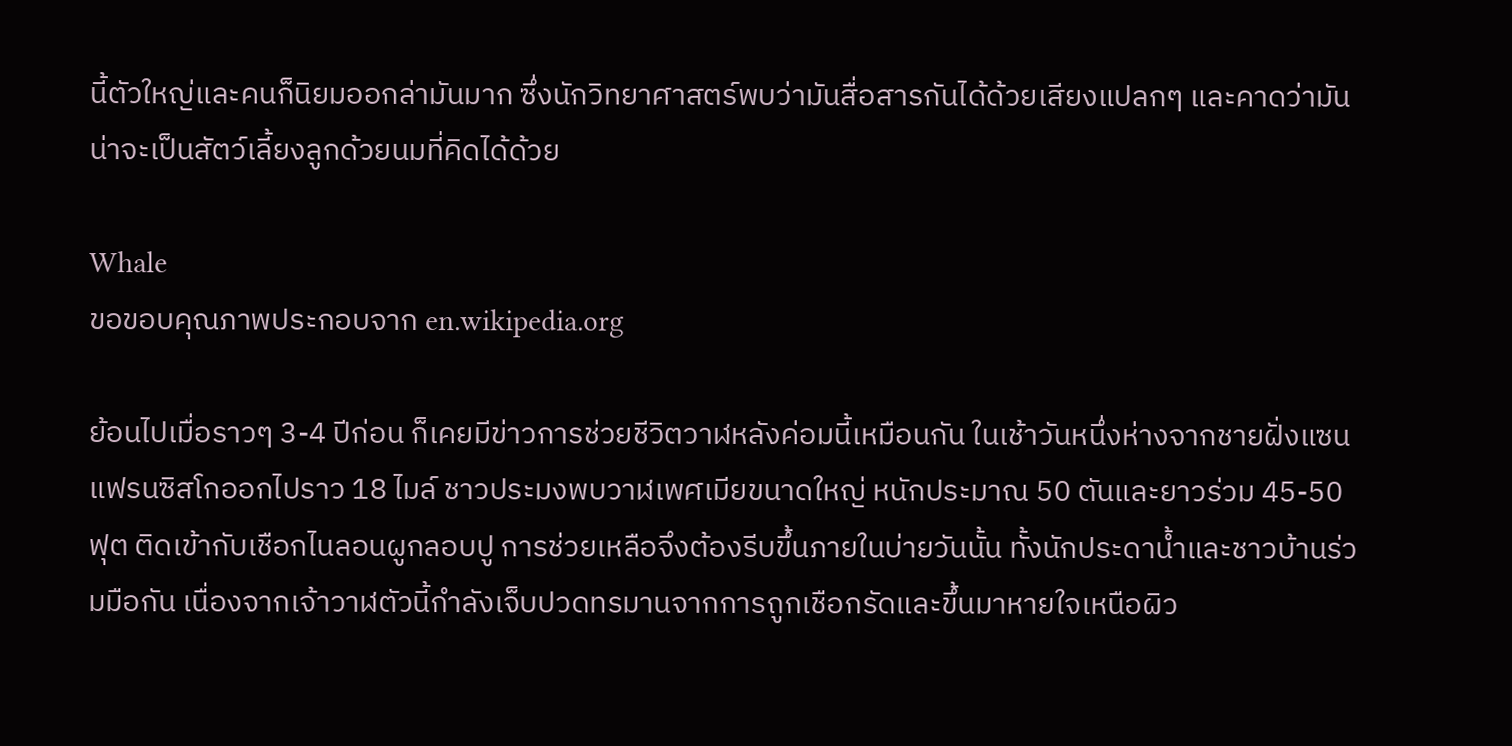นี้ตัวใหญ่และคนก็นิยมออกล่ามันมาก ซึ่งนักวิทยาศาสตร์พบว่ามันสื่อสารกันได้ด้วยเสียงแปลกๆ และคาดว่ามันน่าจะเป็นสัตว์เลี้ยงลูกด้วยนมที่คิดได้ด้วย

Whale
ขอขอบคุณภาพประกอบจาก en.wikipedia.org

ย้อนไปเมื่อราวๆ 3-4 ปีก่อน ก็เคยมีข่าวการช่วยชีวิตวาฬหลังค่อมนี้เหมือนกัน ในเช้าวันหนึ่งห่างจากชายฝั่งแซนแฟรนซิสโกออกไปราว 18 ไมล์ ชาวประมงพบวาฬเพศเมียขนาดใหญ่ หนักประมาณ 50 ตันและยาวร่วม 45-50 ฟุต ติดเข้ากับเชือกไนลอนผูกลอบปู การช่วยเหลือจึงต้องรีบขึ้นภายในบ่ายวันนั้น ทั้งนักประดาน้ำและชาวบ้านร่วมมือกัน เนื่องจากเจ้าวาฬตัวนี้กำลังเจ็บปวดทรมานจากการถูกเชือกรัดและขึ้นมาหายใจเหนือผิว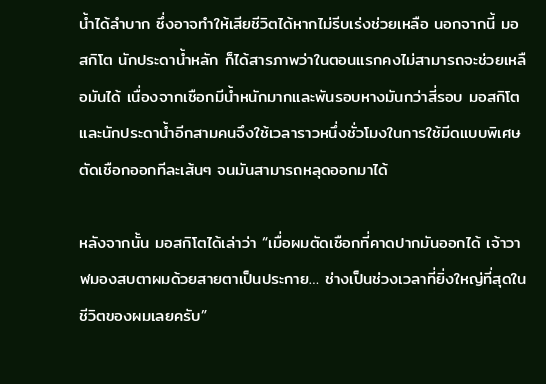น้ำได้ลำบาก ซึ่งอาจทำให้เสียชีวิตได้หากไม่รีบเร่งช่วยเหลือ นอกจากนี้ มอสกิโต นักประดาน้ำหลัก ก็ได้สารภาพว่าในตอนแรกคงไม่สามารถจะช่วยเหลือมันได้ เนื่องจากเชือกมีน้ำหนักมากและพันรอบหางมันกว่าสี่รอบ มอสกิโตและนักประดาน้ำอีกสามคนจึงใช้เวลาราวหนึ่งชั่วโมงในการใช้มีดแบบพิเศษตัดเชือกออกทีละเส้นๆ จนมันสามารถหลุดออกมาได้

หลังจากนั้น มอสกิโตได้เล่าว่า “เมื่อผมตัดเชือกที่คาดปากมันออกได้ เจ้าวาฬมองสบตาผมด้วยสายตาเป็นประกาย… ช่างเป็นช่วงเวลาที่ยิ่งใหญ่ที่สุดในชีวิตของผมเลยครับ”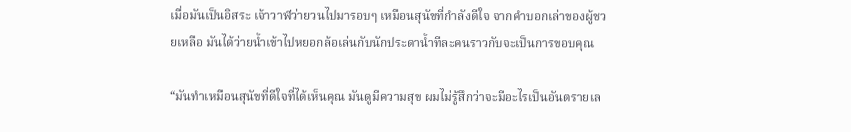เมื่อมันเป็นอิสระ เจ้าวาฬว่ายวนไปมารอบๆ เหมือนสุนัขที่กำลังดีใจ จากคำบอกเล่าของผู้ชวยเหลือ มันได้ว่ายน้ำเข้าไปหยอกล้อเล่นกับนักประดาน้ำทีละคนราวกับจะเป็นการขอบคุณ

“มันทำเหมือนสุนัขที่ดีใจที่ได้เห็นคุณ มันดูมีความสุข ผมไม่รู้สึกว่าจะมีอะไรเป็นอันตรายเล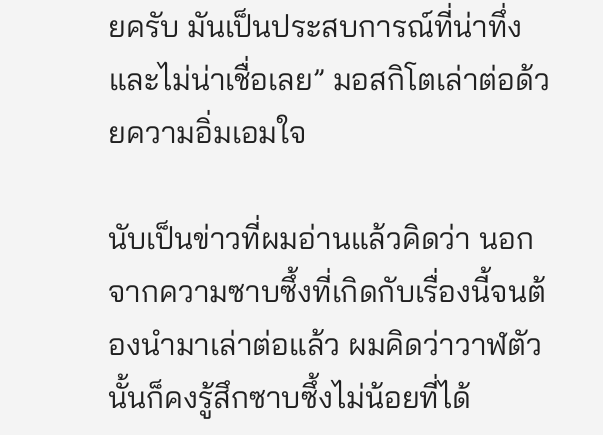ยครับ มันเป็นประสบการณ์ที่น่าทึ่งและไม่น่าเชื่อเลย” มอสกิโตเล่าต่อด้วยความอิ่มเอมใจ

นับเป็นข่าวที่ผมอ่านแล้วคิดว่า นอกจากความซาบซึ้งที่เกิดกับเรื่องนี้จนต้องนำมาเล่าต่อแล้ว ผมคิดว่าวาฬตัวนั้นก็คงรู้สึกซาบซึ้งไม่น้อยที่ได้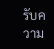รับความ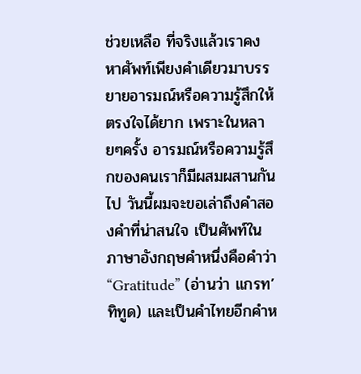ช่วยเหลือ ที่จริงแล้วเราคงหาศัพท์เพียงคำเดียวมาบรรยายอารมณ์หรือความรู้สึกให้ตรงใจได้ยาก เพราะในหลายๆครั้ง อารมณ์หรือความรู้สึกของคนเราก็มีผสมผสานกันไป วันนี้ผมจะขอเล่าถึงคำสองคำที่น่าสนใจ เป็นศัพท์ในภาษาอังกฤษคำหนึ่งคือคำว่า “Gratitude” (อ่านว่า แกรท’ทิทูด) และเป็นคำไทยอีกคำห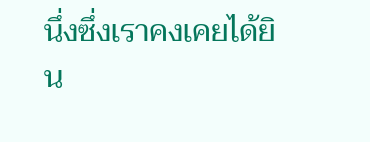นึ่งซึ่งเราคงเคยได้ยิน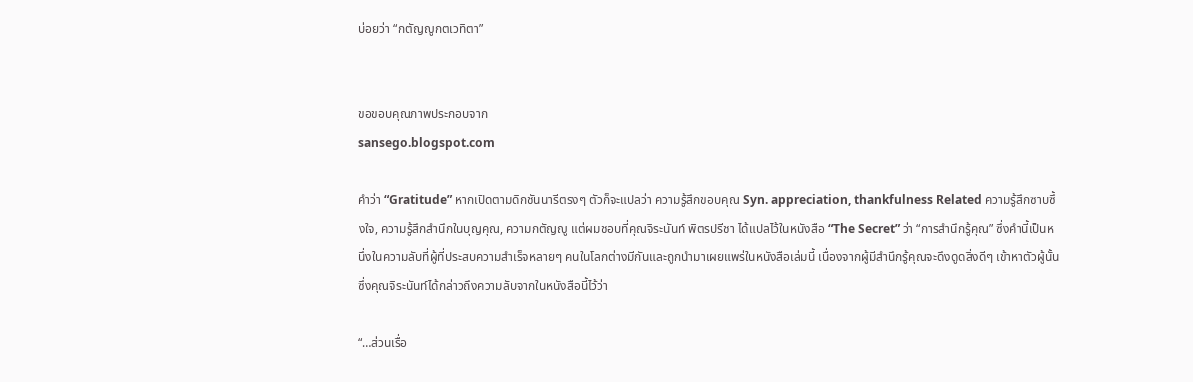บ่อยว่า “กตัญญูกตเวทิตา”


ขอขอบคุณภาพประกอบจาก
sansego.blogspot.com

คำว่า “Gratitude” หากเปิดตามดิกชันนารีตรงๆ ตัวก็จะแปลว่า ความรู้สึกขอบคุณ Syn. appreciation, thankfulness Related ความรู้สึกซาบซึ้งใจ, ความรู้สึกสำนึกในบุญคุณ, ความกตัญญู แต่ผมชอบที่คุณจิระนันท์ พิตรปรีชา ได้แปลไว้ในหนังสือ “The Secret” ว่า “การสำนึกรู้คุณ” ซึ่งคำนี้เป็นหนึ่งในความลับที่ผู้ที่ประสบความสำเร็จหลายๆ คนในโลกต่างมีกันและถูกนำมาเผยแพร่ในหนังสือเล่มนี้ เนื่องจากผู้มีสำนึกรู้คุณจะดึงดูดสิ่งดีๆ เข้าหาตัวผู้นั้น ซึ่งคุณจิระนันท์ได้กล่าวถึงความลับจากในหนังสือนี้ไว้ว่า

“…ส่วนเรื่อ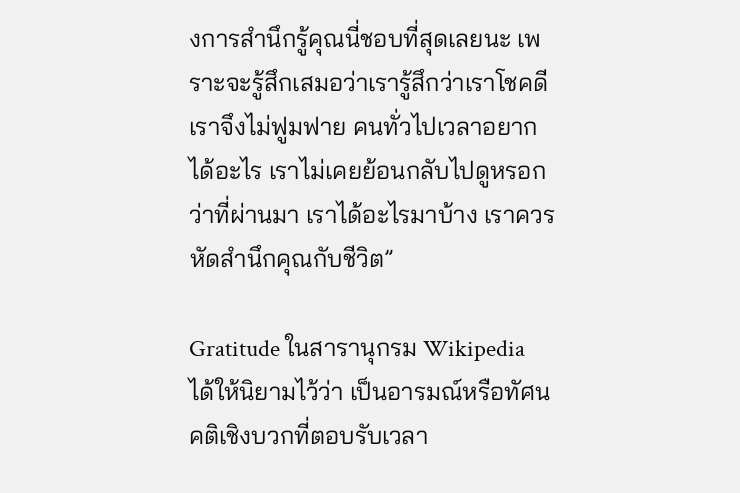งการสำนึกรู้คุณนี่ชอบที่สุดเลยนะ เพราะจะรู้สึกเสมอว่าเรารู้สึกว่าเราโชคดี เราจึงไม่ฟูมฟาย คนทั่วไปเวลาอยากได้อะไร เราไม่เคยย้อนกลับไปดูหรอกว่าที่ผ่านมา เราได้อะไรมาบ้าง เราควรหัดสำนึกคุณกับชีวิต”

Gratitude ในสารานุกรม Wikipedia ได้ให้นิยามไว้ว่า เป็นอารมณ์หรือทัศนคติเชิงบวกที่ตอบรับเวลา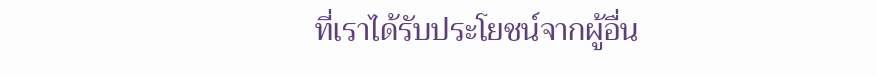ที่เราได้รับประโยชน์จากผู้อื่น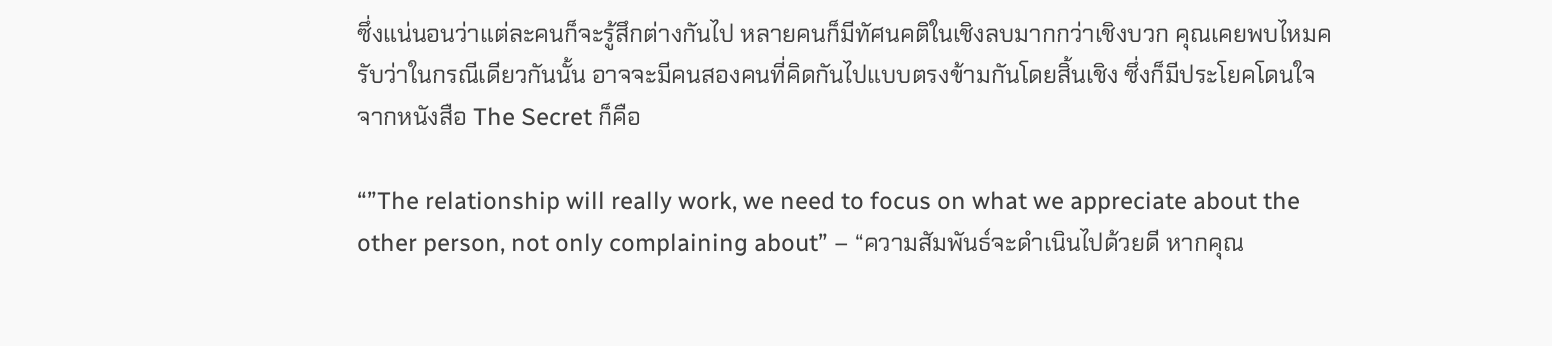ซึ่งแน่นอนว่าแต่ละคนก็จะรู้สึกต่างกันไป หลายคนก็มีทัศนคติในเชิงลบมากกว่าเชิงบวก คุณเคยพบไหมครับว่าในกรณีเดียวกันนั้น อาจจะมีคนสองคนที่คิดกันไปแบบตรงข้ามกันโดยสิ้นเชิง ซึ่งก็มีประโยคโดนใจจากหนังสือ The Secret ก็คือ

“”The relationship will really work, we need to focus on what we appreciate about the other person, not only complaining about” – “ความสัมพันธ์จะดําเนินไปด้วยดี หากคุณ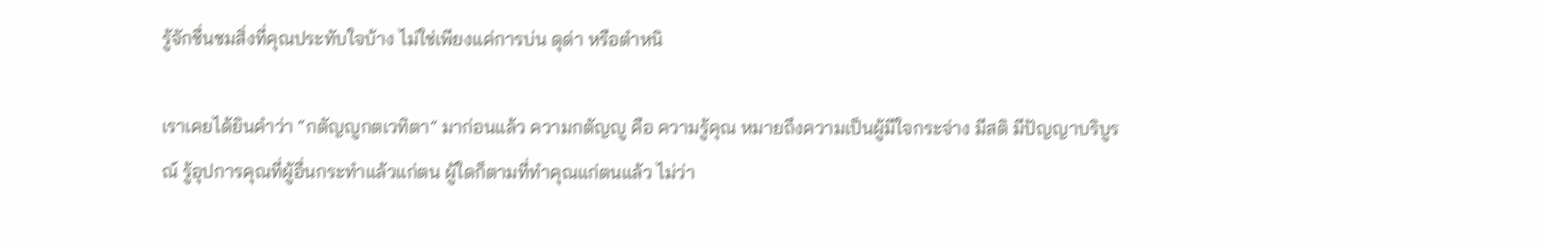รู้จักชื่นชมสิ่งที่คุณประทับใจบ้าง ไม่ใช่เพียงแค่การบ่น ดุด่า หรือตำหนิ

เราเคยได้ยินคำว่า “กตัญญูกตเวทิตา” มาก่อนแล้ว ความกตัญญู คือ ความรู้คุณ หมายถึงความเป็นผู้มีใจกระจ่าง มีสติ มีปัญญาบริบูรณ์ รู้อุปการคุณที่ผู้อื่นกระทำแล้วแก่ตน ผู้ใดก็ตามที่ทำคุณแก่ตนแล้ว ไม่ว่า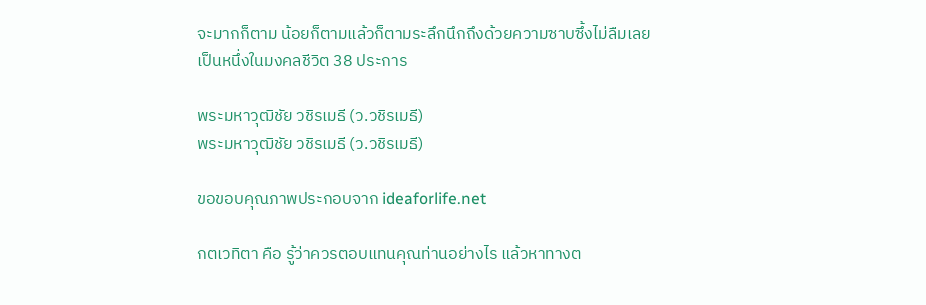จะมากก็ตาม น้อยก็ตามแล้วก็ตามระลึกนึกถึงด้วยความซาบซึ้งไม่ลืมเลย เป็นหนึ่งในมงคลชีวิต 38 ประการ

พระมหาวุฒิชัย วชิรเมธี (ว.วชิรเมธี)
พระมหาวุฒิชัย วชิรเมธี (ว.วชิรเมธี)

ขอขอบคุณภาพประกอบจาก ideaforlife.net

กตเวทิตา คือ รู้ว่าควรตอบแทนคุณท่านอย่างไร แล้วหาทางต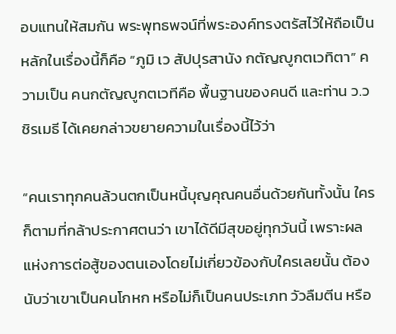อบแทนให้สมกัน พระพุทธพจน์ที่พระองค์ทรงตรัสไว้ให้ถือเป็นหลักในเรื่องนี้ก็คือ “ภูมิ เว สัปปุรสานัง กตัญญูกตเวทิตา” ความเป็น คนกตัญญูกตเวทีคือ พื้นฐานของคนดี และท่าน ว.วชิรเมธี ได้เคยกล่าวขยายความในเรื่องนี้ไว้ว่า

“คนเราทุกคนล้วนตกเป็นหนี้บุญคุณคนอื่นด้วยกันทั้งนั้น ใครก็ตามที่กล้าประกาศตนว่า เขาได้ดีมีสุขอยู่ทุกวันนี้ เพราะผลแห่งการต่อสู้ของตนเองโดยไม่เกี่ยวข้องกับใครเลยนั้น ต้องนับว่าเขาเป็นคนโกหก หรือไม่ก็เป็นคนประเภท วัวลืมตีน หรือ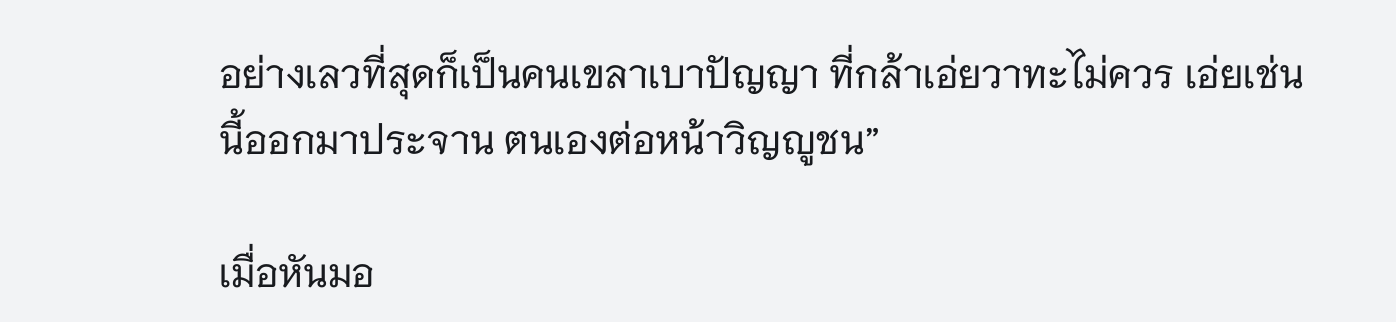อย่างเลวที่สุดก็เป็นคนเขลาเบาปัญญา ที่กล้าเอ่ยวาทะไม่ควร เอ่ยเช่นนี้ออกมาประจาน ตนเองต่อหน้าวิญญูชน”

เมื่อหันมอ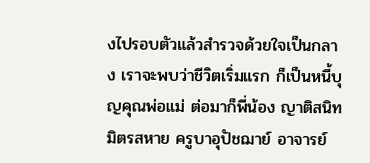งไปรอบตัวแล้วสำรวจด้วยใจเป็นกลาง เราจะพบว่าชีวิตเริ่มแรก ก็เป็นหนี้บุญคุณพ่อแม่ ต่อมาก็พี่น้อง ญาติสนิทมิตรสหาย ครูบาอุปัชฌาย์ อาจารย์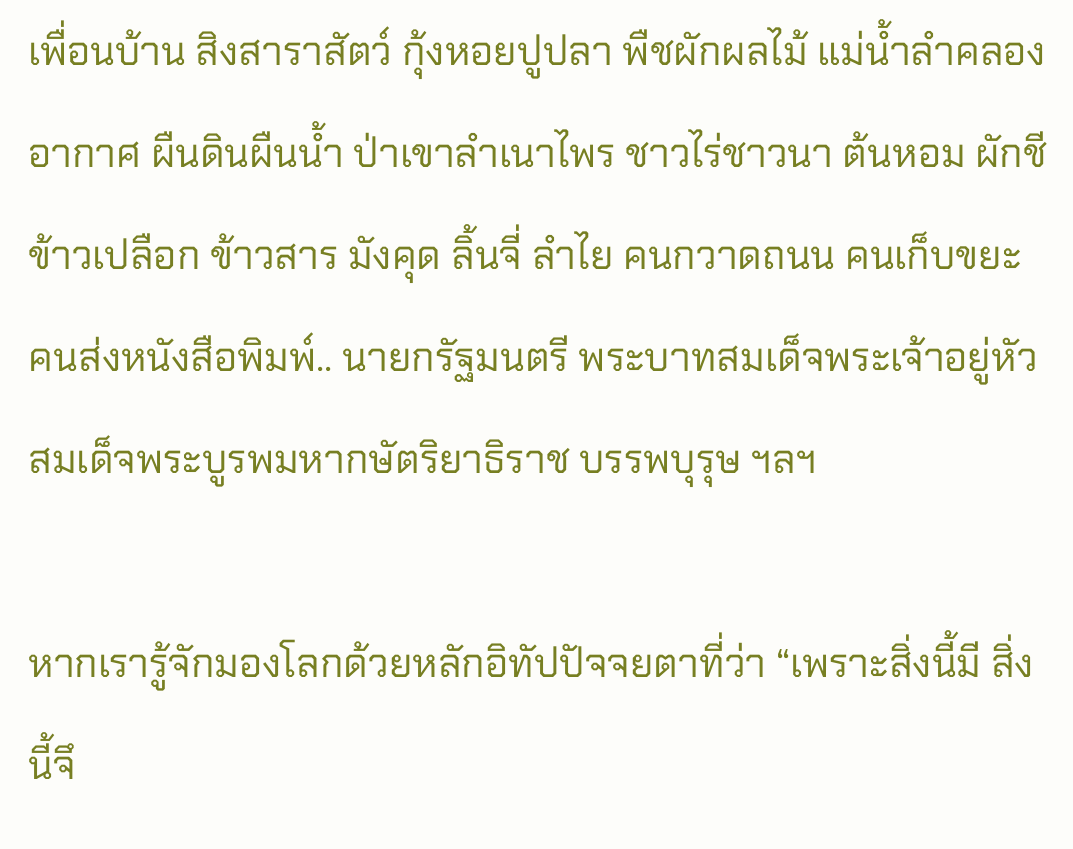เพื่อนบ้าน สิงสาราสัตว์ กุ้งหอยปูปลา พืชผักผลไม้ แม่น้ำลำคลอง อากาศ ผืนดินผืนน้ำ ป่าเขาลำเนาไพร ชาวไร่ชาวนา ต้นหอม ผักชี ข้าวเปลือก ข้าวสาร มังคุด ลิ้นจี่ ลำไย คนกวาดถนน คนเก็บขยะ คนส่งหนังสือพิมพ์.. นายกรัฐมนตรี พระบาทสมเด็จพระเจ้าอยู่หัว สมเด็จพระบูรพมหากษัตริยาธิราช บรรพบุรุษ ฯลฯ

หากเรารู้จักมองโลกด้วยหลักอิทัปปัจจยตาที่ว่า “เพราะสิ่งนี้มี สิ่งนี้จึ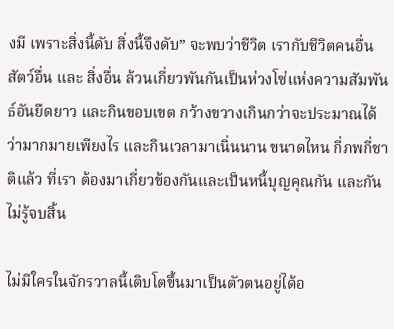งมี เพราะสิ่งนี้ดับ สิ่งนี้จึงดับ” จะพบว่าชีวิต เรากับชีวิตคนอื่น สัตว์อื่น และ สิ่งอื่น ล้วนเกี่ยวพันกันเป็นห่วงโซ่แห่งความสัมพันธ์อันยืดยาว และกินขอบเขต กว้างขวางเกินกว่าจะประมาณได้ว่ามากมายเพียงไร และกินเวลามาเนิ่นนาน ขนาดไหน กี่ภพกี่ชาติแล้ว ที่เรา ต้องมาเกี่ยวข้องกันและเป็นหนี้บุญคุณกัน และกันไม่รู้จบสิ้น

ไม่มีใครในจักรวาลนี้เติบโตขึ้นมาเป็นตัวตนอยู่ได้อ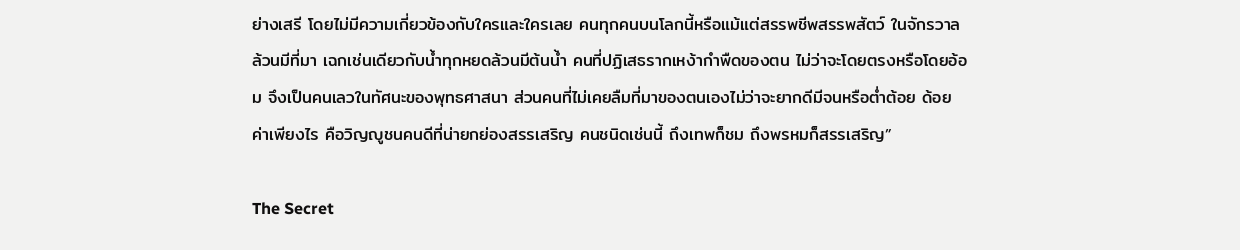ย่างเสรี โดยไม่มีความเกี่ยวข้องกับใครและใครเลย คนทุกคนบนโลกนี้หรือแม้แต่สรรพชีพสรรพสัตว์ ในจักรวาลล้วนมีที่มา เฉกเช่นเดียวกับน้ำทุกหยดล้วนมีต้นน้ำ คนที่ปฏิเสธรากเหง้ากำพืดของตน ไม่ว่าจะโดยตรงหรือโดยอ้อม จึงเป็นคนเลวในทัศนะของพุทธศาสนา ส่วนคนที่ไม่เคยลืมที่มาของตนเองไม่ว่าจะยากดีมีจนหรือต่ำต้อย ด้อยค่าเพียงไร คือวิญญูชนคนดีที่น่ายกย่องสรรเสริญ คนชนิดเช่นนี้ ถึงเทพก็ชม ถึงพรหมก็สรรเสริญ”

The Secret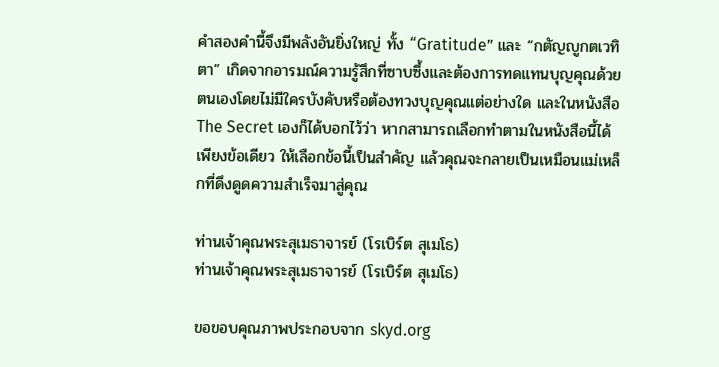คำสองคำนี้จึงมีพลังอันยิ่งใหญ่ ทั้ง “Gratitude” และ “กตัญญูกตเวทิตา” เกิดจากอารมณ์ความรู้สึกที่ซาบซึ้งและต้องการทดแทนบุญคุณด้วยตนเองโดยไม่มีใครบังคับหรือต้องทวงบุญคุณแต่อย่างใด และในหนังสือ The Secret เองก็ได้บอกไว้ว่า หากสามารถเลือกทำตามในหนังสือนี้ได้เพียงข้อเดียว ให้เลือกข้อนี้เป็นสำคัญ แล้วคุณจะกลายเป็นเหมือนแม่เหล็กที่ดึงดูดความสำเร็จมาสู่คุณ

ท่านเจ้าคุณพระสุเมธาจารย์ (โรเบิร์ต สุเมโธ)
ท่านเจ้าคุณพระสุเมธาจารย์ (โรเบิร์ต สุเมโธ)

ขอขอบคุณภาพประกอบจาก skyd.org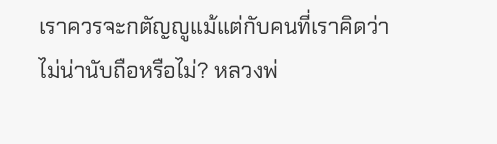เราควรจะกตัญญูแม้แต่กับคนที่เราคิดว่าไม่น่านับถือหรือไม่? หลวงพ่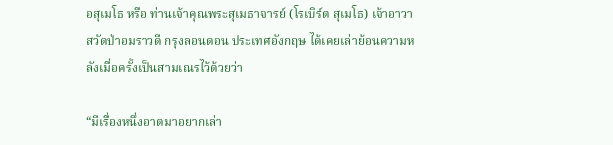อสุเมโธ หรือ ท่านเจ้าคุณพระสุเมธาจารย์ (โรเบิร์ต สุเมโธ) เจ้าอาวาสวัดป่าอมราวดี กรุงลอนดอน ประเทศอังกฤษ ได้เคยเล่าย้อนความหลังเมื่อครั้งเป็นสามเณรไว้ด้วยว่า

“มีเรื่องหนึ่งอาตมาอยากเล่า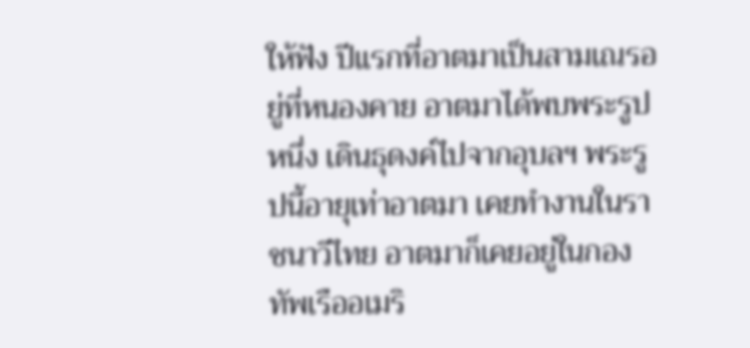ให้ฟัง ปีแรกที่อาตมาเป็นสามเณรอยู่ที่หนองคาย อาตมาได้พบพระรูปหนึ่ง เดินธุดงค์ไปจากอุบลฯ พระรูปนี้อายุเท่าอาตมา เคยทำงานในราชนาวีไทย อาตมาก็เคยอยู่ในกองทัพเรืออเมริ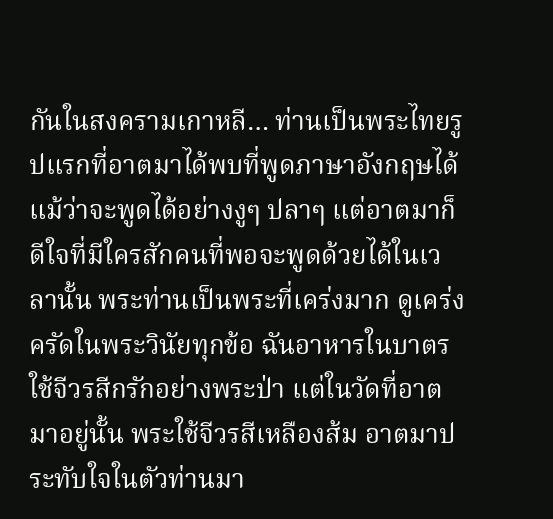กันในสงครามเกาหลี… ท่านเป็นพระไทยรูปแรกที่อาตมาได้พบที่พูดภาษาอังกฤษได้ แม้ว่าจะพูดได้อย่างงูๆ ปลาๆ แต่อาตมาก็ดีใจที่มีใครสักคนที่พอจะพูดด้วยได้ในเวลานั้น พระท่านเป็นพระที่เคร่งมาก ดูเคร่งครัดในพระวินัยทุกข้อ ฉันอาหารในบาตร ใช้จีวรสีกรักอย่างพระป่า แต่ในวัดที่อาตมาอยู่นั้น พระใช้จีวรสีเหลืองส้ม อาตมาประทับใจในตัวท่านมา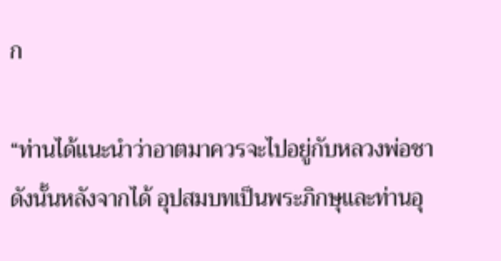ก

“ท่านได้แนะนำว่าอาตมาควรจะไปอยู่กับหลวงพ่อชา ดังนั้นหลังจากได้ อุปสมบทเป็นพระภิกษุและท่านอุ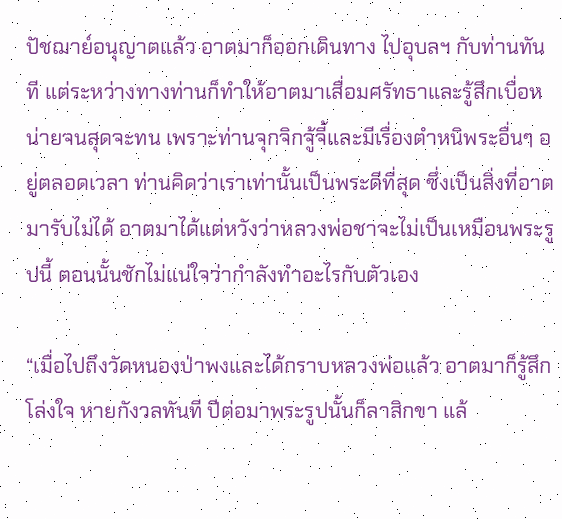ปัชฌาย์อนุญาตแล้ว อาตมาก็ออกเดินทาง ไปอุบลฯ กับท่านทันที แต่ระหว่างทางท่านก็ทำให้อาตมาเสื่อมศรัทธาและรู้สึกเบื่อหน่ายจนสุดจะทน เพราะท่านจุกจิกจู้จี้และมีเรื่องตำหนิพระอื่นๆ อยู่ตลอดเวลา ท่านคิดว่าเราเท่านั้นเป็นพระดีที่สุด ซึ่งเป็นสิ่งที่อาตมารับไม่ได้ อาตมาได้แต่หวังว่าหลวงพ่อชาจะไม่เป็นเหมือนพระรูปนี้ ตอนนั้นชักไม่แน่ใจว่ากำลังทำอะไรกับตัวเอง

“เมื่อไปถึงวัดหนองป่าพงและได้กราบหลวงพ่อแล้ว อาตมาก็รู้สึกโล่งใจ หายกังวลทันที ปีต่อมาพระรูปนั้นก็ลาสิกขา แล้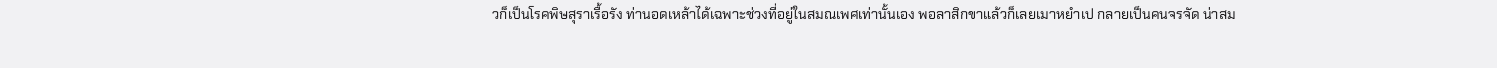วก็เป็นโรคพิษสุราเรื้อรัง ท่านอดเหล้าได้เฉพาะช่วงที่อยู่ในสมณเพศเท่านั้นเอง พอลาสิกขาแล้วก็เลยเมาหยำเป กลายเป็นคนจรจัด น่าสม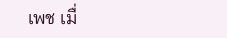เพช เมื่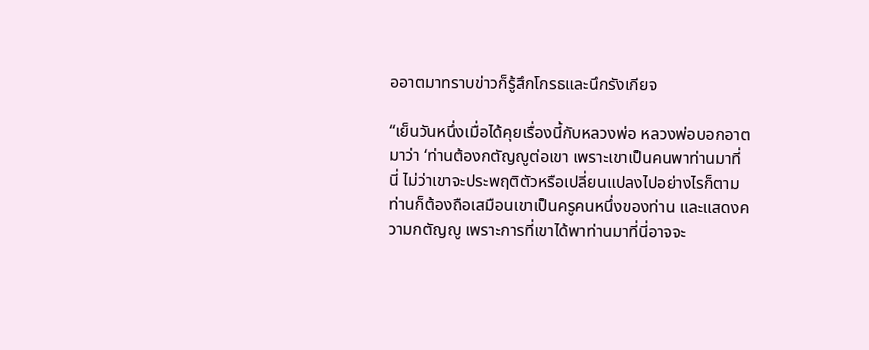ออาตมาทราบข่าวก็รู้สึกโกรธและนึกรังเกียจ

“เย็นวันหนึ่งเมื่อได้คุยเรื่องนี้กับหลวงพ่อ หลวงพ่อบอกอาตมาว่า ‘ท่านต้องกตัญญูต่อเขา เพราะเขาเป็นคนพาท่านมาที่นี่ ไม่ว่าเขาจะประพฤติตัวหรือเปลี่ยนแปลงไปอย่างไรก็ตาม ท่านก็ต้องถือเสมือนเขาเป็นครูคนหนึ่งของท่าน และแสดงความกตัญญู เพราะการที่เขาได้พาท่านมาที่นี่อาจจะ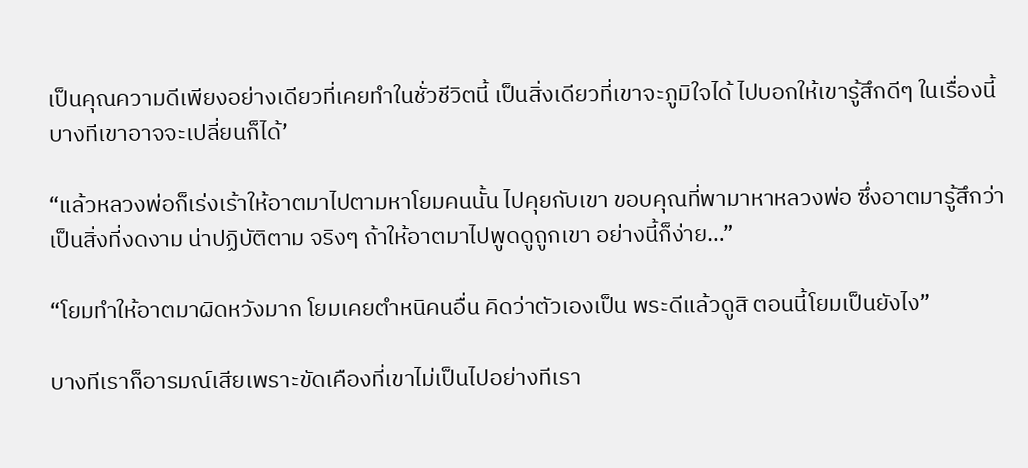เป็นคุณความดีเพียงอย่างเดียวที่เคยทำในชั่วชีวิตนี้ เป็นสิ่งเดียวที่เขาจะภูมิใจได้ ไปบอกให้เขารู้สึกดีๆ ในเรื่องนี้ บางทีเขาอาจจะเปลี่ยนก็ได้’

“แล้วหลวงพ่อก็เร่งเร้าให้อาตมาไปตามหาโยมคนนั้น ไปคุยกับเขา ขอบคุณที่พามาหาหลวงพ่อ ซึ่งอาตมารู้สึกว่าเป็นสิ่งที่งดงาม น่าปฏิบัติตาม จริงๆ ถ้าให้อาตมาไปพูดดูถูกเขา อย่างนี้ก็ง่าย…”

“โยมทำให้อาตมาผิดหวังมาก โยมเคยตำหนิคนอื่น คิดว่าตัวเองเป็น พระดีแล้วดูสิ ตอนนี้โยมเป็นยังไง”

บางทีเราก็อารมณ์เสียเพราะขัดเคืองที่เขาไม่เป็นไปอย่างทีเรา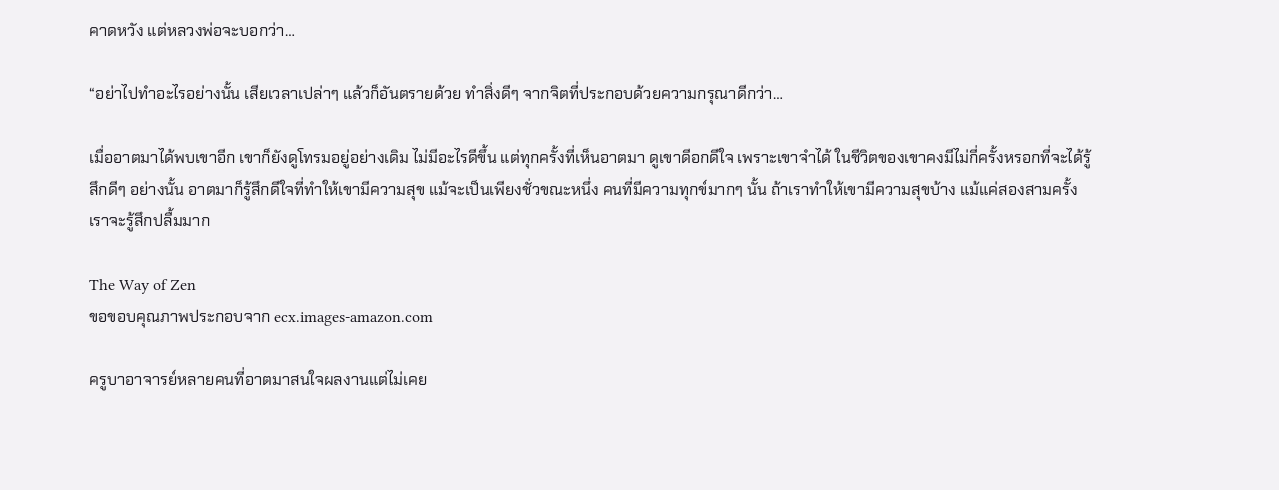คาดหวัง แต่หลวงพ่อจะบอกว่า…

“อย่าไปทำอะไรอย่างนั้น เสียเวลาเปล่าๆ แล้วก็อันตรายด้วย ทำสิ่งดีๆ จากจิตที่ประกอบด้วยความกรุณาดีกว่า…

เมื่ออาตมาได้พบเขาอีก เขาก็ยังดูโทรมอยู่อย่างเดิม ไม่มีอะไรดีขึ้น แต่ทุกครั้งที่เห็นอาตมา ดูเขาดีอกดีใจ เพราะเขาจำได้ ในชีวิตของเขาคงมีไม่กี่ครั้งหรอกที่จะได้รู้สึกดีๆ อย่างนั้น อาตมาก็รู้สึกดีใจที่ทำให้เขามีความสุข แม้จะเป็นเพียงชั่วขณะหนึ่ง คนที่มีความทุกข์มากๆ นั้น ถ้าเราทำให้เขามีความสุขบ้าง แม้แค่สองสามครั้ง เราจะรู้สึกปลื้มมาก

The Way of Zen
ขอขอบคุณภาพประกอบจาก ecx.images-amazon.com

ครูบาอาจารย์หลายคนที่อาตมาสนใจผลงานแต่ไม่เคย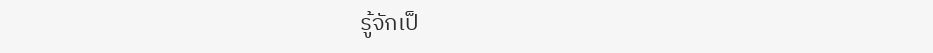รู้จักเป็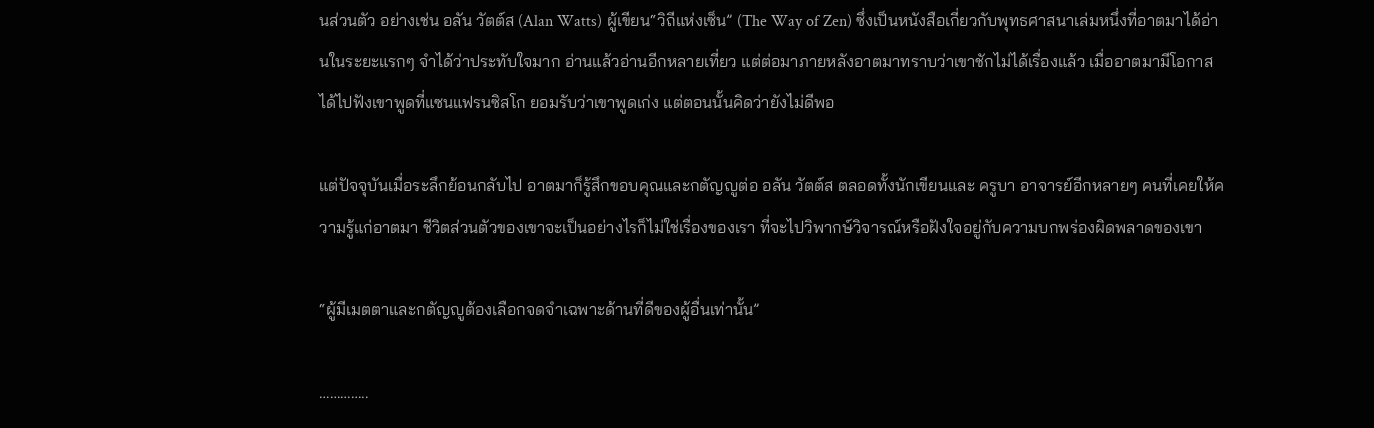นส่วนตัว อย่างเช่น อลัน วัตต์ส (Alan Watts) ผู้เขียน“วิถีแห่งเซ็น” (The Way of Zen) ซึ่งเป็นหนังสือเกี่ยวกับพุทธศาสนาเล่มหนึ่งที่อาตมาได้อ่านในระยะแรกๆ จำได้ว่าประทับใจมาก อ่านแล้วอ่านอีกหลายเที่ยว แต่ต่อมาภายหลังอาตมาทราบว่าเขาชักไม่ได้เรื่องแล้ว เมื่ออาตมามีโอกาสได้ไปฟังเขาพูดที่แซนแฟรนซิสโก ยอมรับว่าเขาพูดเก่ง แต่ตอนนั้นคิดว่ายังไม่ดีพอ

แต่ปัจจุบันเมื่อระลึกย้อนกลับไป อาตมาก็รู้สึกขอบคุณและกตัญญูต่อ อลัน วัตต์ส ตลอดทั้งนักเขียนและ ครูบา อาจารย์อีกหลายๆ คนที่เคยให้ความรู้แก่อาตมา ชีวิตส่วนตัวของเขาจะเป็นอย่างไรก็ไม่ใช่เรื่องของเรา ที่จะไปวิพากษ์วิจารณ์หรือฝังใจอยู่กับความบกพร่องผิดพลาดของเขา

“ผู้มีเมตตาและกตัญญูต้องเลือกจดจำเฉพาะด้านที่ดีของผู้อื่นเท่านั้น”

…………..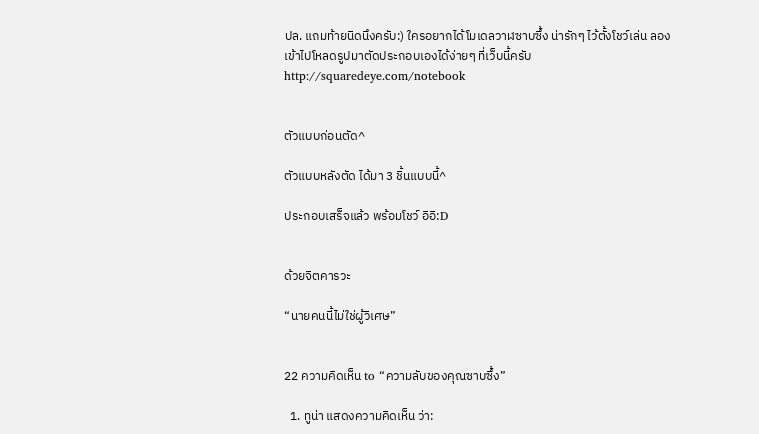ปล. แถมท้ายนิดนึงครับ:) ใครอยากได้โมเดลวาฬซาบซึ้ง น่ารักๆ ไว้ตั้งโชว์เล่น ลองเข้าไปโหลดรูปมาตัดประกอบเองได้ง่ายๆ ที่เว็บนี้ครับ http://squaredeye.com/notebook


ตัวแบบก่อนตัด^

ตัวแบบหลังตัด ได้มา 3 ชิ้นแบบนี้^

ประกอบเสร็จแล้ว พร้อมโชว์ อิอิ:D


ด้วยจิตคารวะ

“นายคนนี้ไม่ใช่ผู้วิเศษ”


22 ความคิดเห็น to “ความลับของคุณซาบซึ้ง”

  1. ทูน่า แสดงความคิดเห็น ว่า: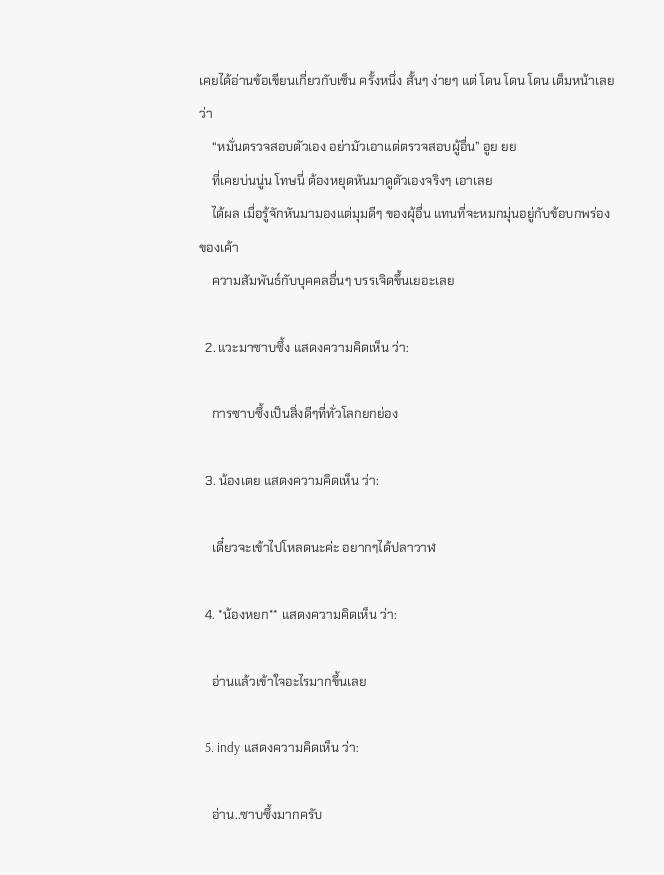เคยได้อ่านข้อเขียนเกี่ยวกับเซ็น ครั้งหนึ่ง สั้นๆ ง่ายๆ แต่ โดน โดน โดน เต็มหน้าเลยว่า
    “หมั่นตรวจสอบตัวเอง อย่ามัวเอาแต่ตรวจสอบผู้อื่น” อูย ยย
    ที่เคยบ่นนู่น โทษนี่ ต้องหยุดหันมาดูตัวเองจริงๆ เอาเลย
    ได้ผล เมื่อรู้จักหันมามองแต่มุมดีๆ ของผุ้อื่น แทนที่จะหมกมุ่นอยู่กับข้อบกพร่องของเค้า
    ความสัมพันธ์กับบุคคลอื่นๆ บรรเจิดขึ้นเยอะเลย

  2. แวะมาซาบซึ้ง แสดงความคิดเห็น ว่า:

    การซาบซึ้งเป็นสิ่งดีๆที่ทั่วโลกยกย่อง

  3. น้องเตย แสดงความคิดเห็น ว่า:

    เดี๋ยวจะเข้าไปโหลดนะค่ะ อยากๆได้ปลาวาฬ

  4. *น้องหยก** แสดงความคิดเห็น ว่า:

    อ่านแล้วเข้าใจอะไรมากขึ้นเลย

  5. indy แสดงความคิดเห็น ว่า:

    อ่าน..ซาบซึ้งมากครับ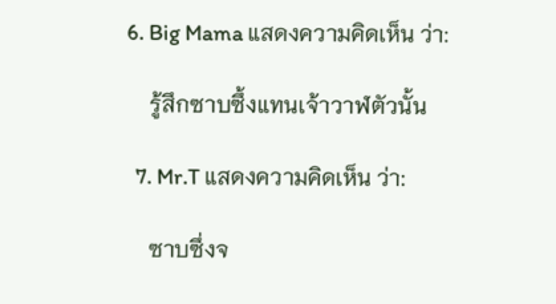6. Big Mama แสดงความคิดเห็น ว่า:

    รู้สึกซาบซึ้งแทนเจ้าวาฬตัวนั้น

  7. Mr.T แสดงความคิดเห็น ว่า:

    ซาบซึ่งจ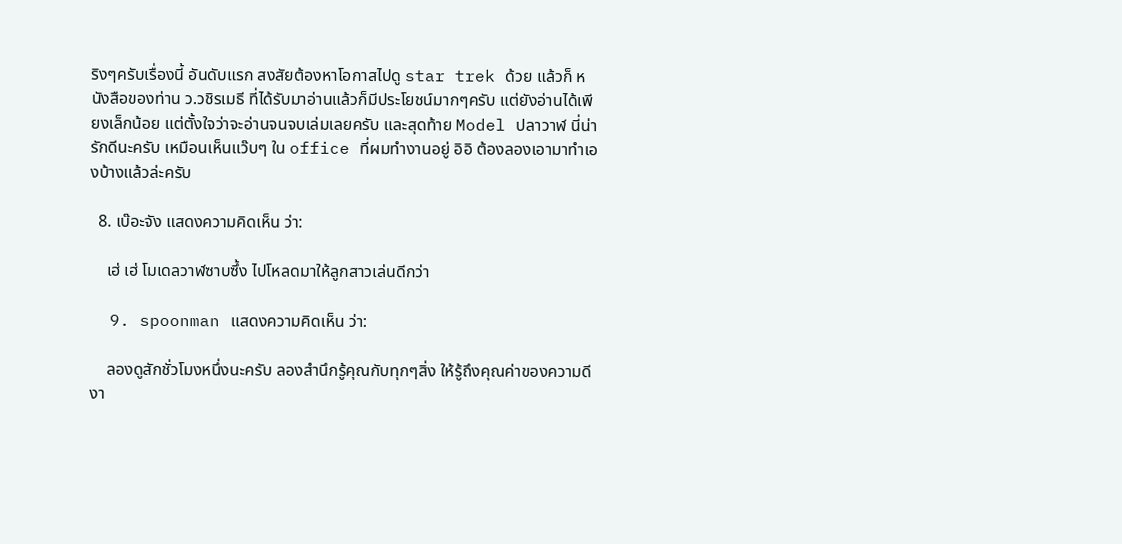ริงๆครับเรื่องนี้ อันดับแรก สงสัยต้องหาโอกาสไปดู star trek ด้วย แล้วก็ หนังสือของท่าน ว.วชิรเมธี ที่ได้รับมาอ่านแล้วก็มีประโยชน์มากๆครับ แต่ยังอ่านได้เพียงเล็กน้อย แต่ตั้งใจว่าจะอ่านจนจบเล่มเลยครับ และสุดท้าย Model ปลาวาฬ นี่น่ารักดีนะครับ เหมือนเห็นแว๊บๆ ใน office ที่ผมทำงานอยู่ อิอิ ต้องลองเอามาทำเองบ้างแล้วล่ะครับ

  8. เบ๊อะจัง แสดงความคิดเห็น ว่า:

    เฮ่ เฮ่ โมเดลวาฬซาบซึ้ง ไปโหลดมาให้ลูกสาวเล่นดีกว่า

  9. spoonman แสดงความคิดเห็น ว่า:

    ลองดูสักชั่วโมงหนึ่งนะครับ ลองสำนึกรู้คุณกับทุกๆสิ่ง ให้รู้ถึงคุณค่าของความดีงา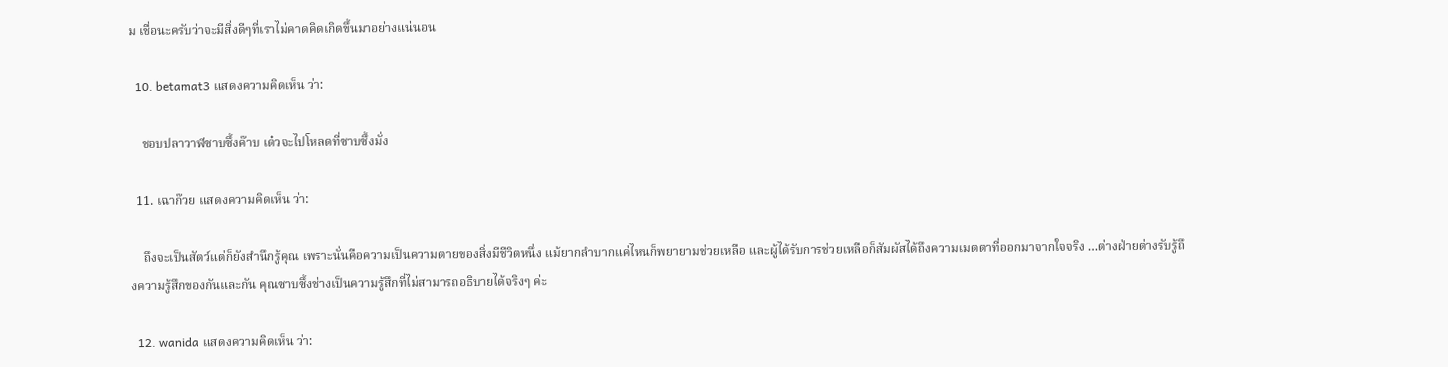ม เชื่อนะครับว่าจะมีสิ่งดีๆที่เราไม่คาดคิดเกิดขึ้นมาอย่างแน่นอน

  10. betamat3 แสดงความคิดเห็น ว่า:

    ชอบปลาวาฬซาบซึ้งค๊าบ เด๋วจะไปโหลดที่ซาบซึ้งมั่ง

  11. เฉาก๊วย แสดงความคิดเห็น ว่า:

    ถึงจะเป็นสัตว์แต่ก็ยังสำนึกรู้คุณ เพราะนั่นคือความเป็นความตายของสิ่งมีชีวิตหนึ่ง แม้ยากลำบากแค่ไหนก็พยายามช่วยเหลือ และผู้ได้รับการช่วยเหลือก็สัมผัสได้ถึงความเมตตาที่ออกมาจากใจจริง …ต่างฝ่ายต่างรับรู้ถึงความรู้สึกของกันและกัน คุณซาบซึ้งช่างเป็นความรู้สึกที่ไม่สามารถอธิบายได้จริงๆ ค่ะ

  12. wanida แสดงความคิดเห็น ว่า: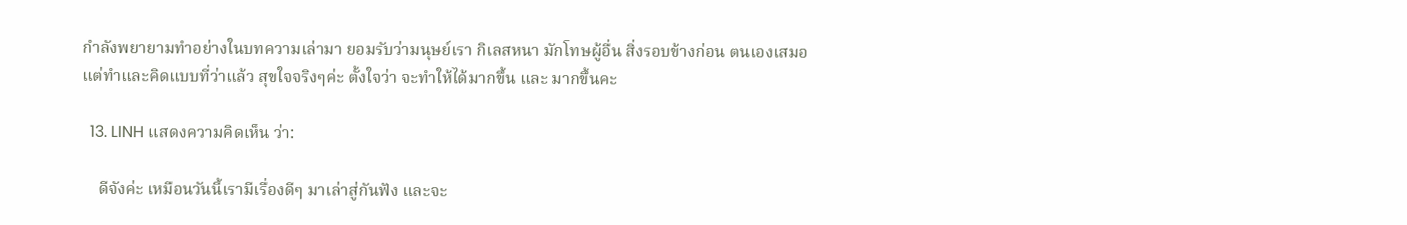กำลังพยายามทำอย่างในบทความเล่ามา ยอมรับว่ามนุษย์เรา กิเลสหนา มักโทษผู้อื่น สิ่งรอบข้างก่อน ตนเองเสมอ แต่ทำและคิดแบบที่ว่าแล้ว สุขใจจริงๆค่ะ ตั้งใจว่า จะทำให้ได้มากขึ้น และ มากขึ้นคะ

  13. LINH แสดงความคิดเห็น ว่า:

    ดีจังค่ะ เหมือนวันนี้เรามีเรื่องดีๆ มาเล่าสู่กันฟัง และจะ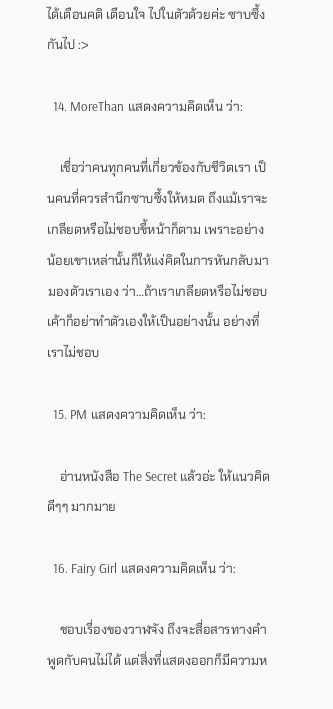ได้เตือนคติ เตือนใจ ไปในตัวด้วยค่ะ ซาบซึ้งกันไป :>

  14. MoreThan แสดงความคิดเห็น ว่า:

    เชื่อว่าคนทุกคนที่เกี่ยวข้องกับชีวิตเรา เป็นคนที่ควรสำนึกซาบซึ้งให้หมด ถึงแม้เราจะเกลียดหรือไม่ชอบขี้หน้าก็ตาม เพราะอย่างน้อยเขาเหล่านั้นก็ให้แง่คิดในการหันกลับมามองตัวเราเอง ว่า…ถ้าเราเกลียดหรือไม่ชอบเค้าก็อย่าทำตัวเองให้เป็นอย่างนั้น อย่างที่เราไม่ชอบ

  15. PM แสดงความคิดเห็น ว่า:

    อ่านหนังสือ The Secret แล้วอ่ะ ให้แนวคิดดีๆๆ มากมาย

  16. Fairy Girl แสดงความคิดเห็น ว่า:

    ชอบเรื่องของวาฬจัง ถึงจะสื่อสารทางคำพูดกับคนไม่ได้ แต่สิ่งที่แสดงออกก็มีความห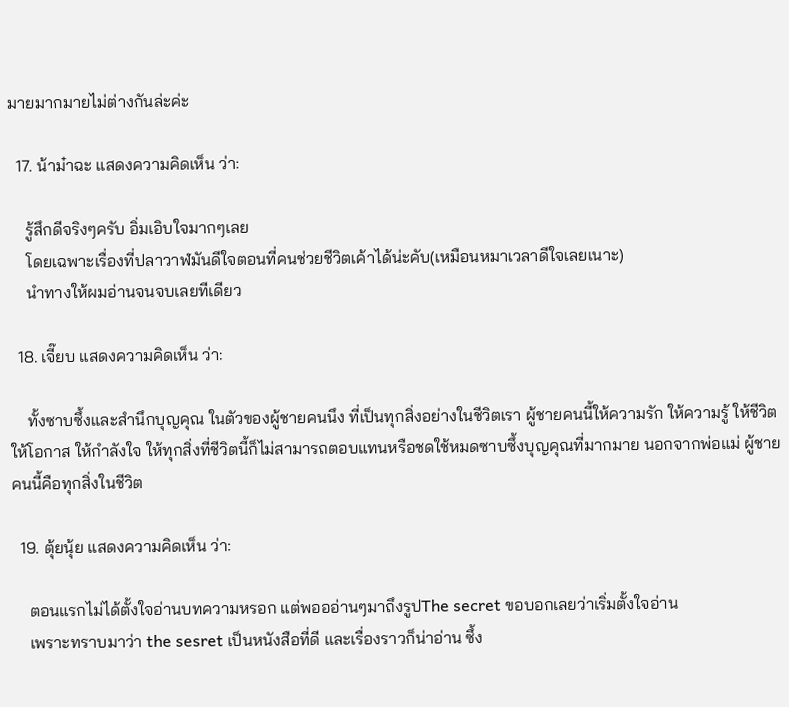มายมากมายไม่ต่างกันล่ะค่ะ

  17. น้าม๋าฉะ แสดงความคิดเห็น ว่า:

    รู้สึกดีจริงๆครับ อิ่มเอิบใจมากๆเลย
    โดยเฉพาะเรื่องที่ปลาวาฬมันดีใจตอนที่คนช่วยชีวิตเค้าได้น่ะคับ(เหมือนหมาเวลาดีใจเลยเนาะ)
    นำทางให้ผมอ่านจนจบเลยทีเดียว

  18. เจี๊ยบ แสดงความคิดเห็น ว่า:

    ทั้งซาบซึ้งและสำนึกบุญคุณ ในตัวของผู้ชายคนนึง ที่เป็นทุกสิ่งอย่างในชีวิตเรา ผู้ชายคนนี้ให้ความรัก ให้ความรู้ ให้ชีวิต ให้โอกาส ให้กำลังใจ ให้ทุกสิ่งที่ชีวิตนี้ก็ไม่สามารถตอบแทนหรือชดใช้หมดซาบซึ้งบุญคุณที่มากมาย นอกจากพ่อแม่ ผู้ชายคนนี้คือทุกสิ่งในชีวิต

  19. ตุ้ยนุ้ย แสดงความคิดเห็น ว่า:

    ตอนแรกไม่ได้ตั้งใจอ่านบทความหรอก แต่พอออ่านๆมาถึงรูปThe secret ขอบอกเลยว่าเริ่มตั้งใจอ่าน
    เพราะทราบมาว่า the sesret เป็นหนังสือที่ดี และเรื่องราวก็น่าอ่าน ซึ้ง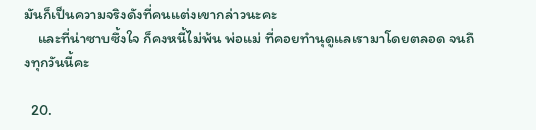มันก็เป็นความจริงดังที่คนแต่งเขากล่าวนะคะ
    และที่น่าซาบซึ้งใจ ก็คงหนี้ไม่พ้น พ่อแม่ ที่คอยทำนุดูแลเรามาโดยตลอด จนถึงทุกวันนี้คะ

  20.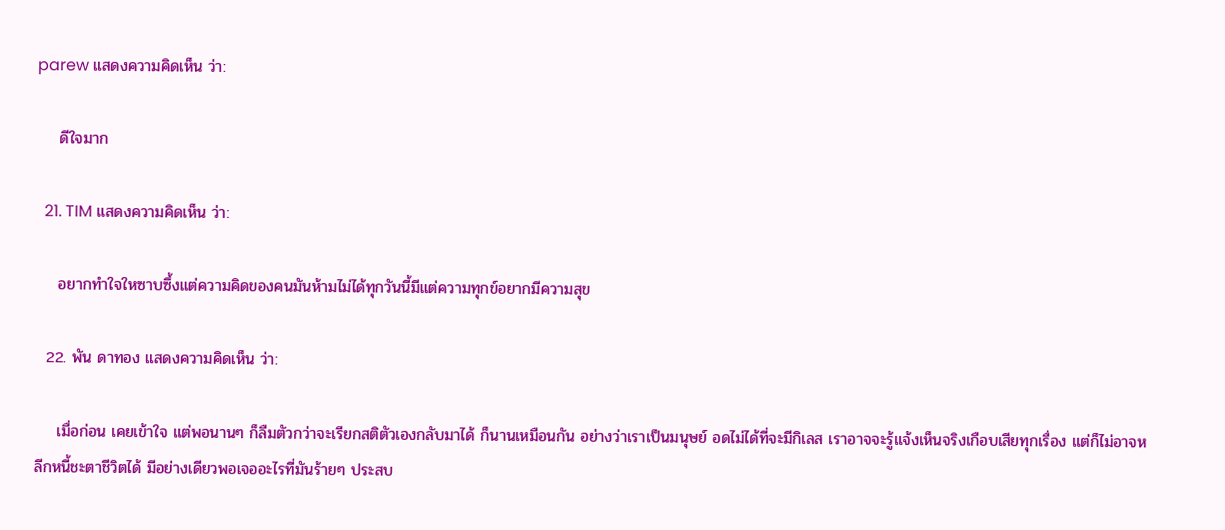parew แสดงความคิดเห็น ว่า:

    ดีใจมาก

  21. TIM แสดงความคิดเห็น ว่า:

    อยากทำใจใหซาบซึ้งแต่ความคิดของคนมันห้ามไม่ได้ทุกวันนี้มีแต่ความทุกข์อยากมีความสุข

  22. พัน ดาทอง แสดงความคิดเห็น ว่า:

    เมื่อก่อน เคยเข้าใจ แต่พอนานๆ ก็ลืมตัวกว่าจะเรียกสติตัวเองกลับมาได้ ก็นานเหมือนกัน อย่างว่าเราเป็นมนุษย์ อดไม่ได้ที่จะมีกิเลส เราอาจจะรู้แจ้งเห็นจริงเกือบเสียทุกเรื่อง แต่ก็ไม่อาจหลีกหนี้ชะตาชีวิตได้ มีอย่างเดียวพอเจออะไรที่มันร้ายๆ ประสบ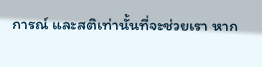การณ์ และสติเท่านั้นที่จะช่วยเรา หาก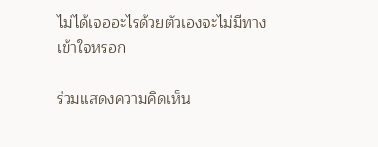ไม่ได้เจออะไรด้วยตัวเองจะไม่มีทางเข้าใจหรอก

ร่วมแสดงความคิดเห็น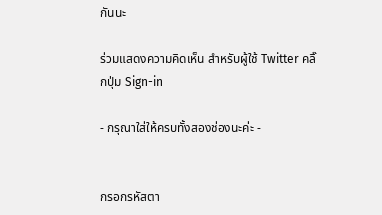กันนะ

ร่วมแสดงความคิดเห็น สำหรับผู้ใช้ Twitter คลิ๊กปุ่ม Sign-in

- กรุณาใส่ให้ครบทั้งสองช่องนะค่ะ -


กรอกรหัสตา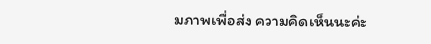มภาพเพื่อส่ง ความคิดเห็นนะค่ะ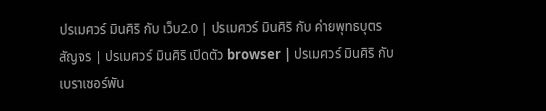ปรเมศวร์ มินศิริ กับ เว็บ2.0 | ปรเมศวร์ มินศิริ กับ ค่ายพุทธบุตรสัญจร | ปรเมศวร์ มินศิริ เปิดตัว browser | ปรเมศวร์ มินศิริ กับ เบราเซอร์พัน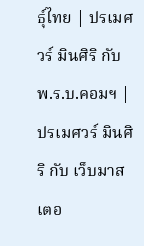ธุ์ไทย | ปรเมศวร์ มินศิริ กับ พ.ร.บ.คอมฯ | ปรเมศวร์ มินศิริ กับ เว็บมาสเตอ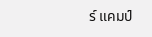ร์ แคมป์